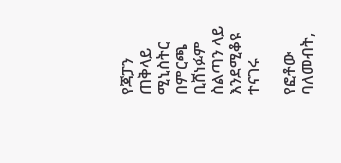የጃፓን ጠቅላይ ሚኒስትር በምርጫ ቢሸነፉም ስልጣን ላይ እንደሚቆዩ ተናገሩ

የፎቶው ባለመብት,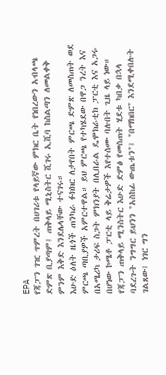EPA
የጃፓን ገዢ ጥምረት በሀገሪቱ የላይኛው ምክር ቤት የነበረውን አብላጫ ድምጽ ቢያጣም፤ ጠቅላይ ሚኒስትር ሺገሩ ኢሺባ ከስልጣን ለመልቀቅ ምንም እቅድ እንደሌላቸው ተናገሩ።
እሁድ ዕለት ዜጎች ጠንካራ ፉክክር ለታየበት ምርጫ ድምጽ ለመስጠት ወደ ምርጫ ጣቢያዎች አምርተዋል። ይህ ምርጫ የተካሄደው በዋጋ ንረት እና በአሜሪካ ታሪፍ ስጋት ምክንያት በሊበራል ዴሞክራቲክ ፓርቲ እና አጋሩ በሆነው ኮሜቶ ፓርቲ ላይ ቅሬታዎች እየተሰሙ ባሉበት ጊዜ ላይ ነው።
የጃፓን ጠቅላይ ሚንስትር እሁድ ድምፅ የመስጠት ሂደቱ ካበቃ በኋላ ባደረጉት ንግግር ይህንን "አስከፊ ውጤቱን"፤ "በማክበር" እንደሚቀበሉት ገልጸው፤ ነገር ግን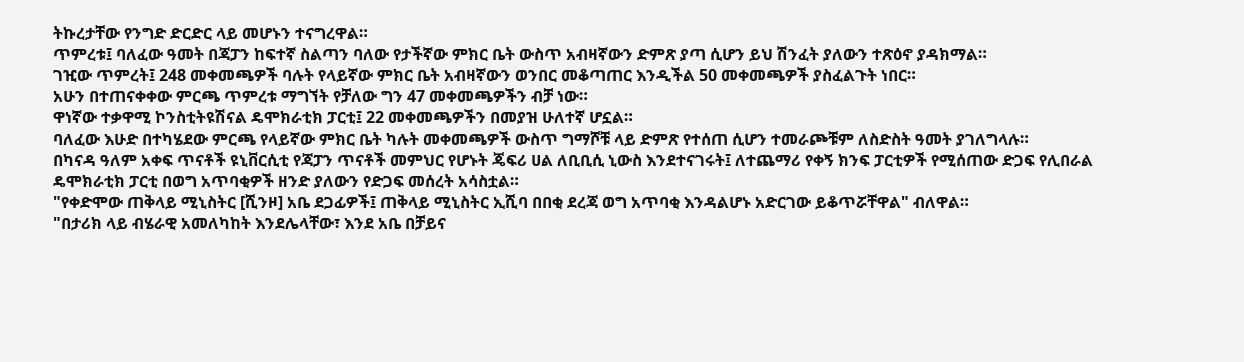ትኩረታቸው የንግድ ድርድር ላይ መሆኑን ተናግረዋል።
ጥምረቱ፤ ባለፈው ዓመት በጃፓን ከፍተኛ ስልጣን ባለው የታችኛው ምክር ቤት ውስጥ አብዛኛውን ድምጽ ያጣ ሲሆን ይህ ሽንፈት ያለውን ተጽዕኖ ያዳክማል።
ገዢው ጥምረት፤ 248 መቀመጫዎች ባሉት የላይኛው ምክር ቤት አብዛኛውን ወንበር መቆጣጠር እንዲችል 50 መቀመጫዎች ያስፈልጉት ነበር።
አሁን በተጠናቀቀው ምርጫ ጥምረቱ ማግኘት የቻለው ግን 47 መቀመጫዎችን ብቻ ነው።
ዋነኛው ተቃዋሚ ኮንስቲትዩሽናል ዴሞክራቲክ ፓርቲ፤ 22 መቀመጫዎችን በመያዝ ሁለተኛ ሆኗል።
ባለፈው እሁድ በተካሄደው ምርጫ የላይኛው ምክር ቤት ካሉት መቀመጫዎች ውስጥ ግማሾቹ ላይ ድምጽ የተሰጠ ሲሆን ተመራጮቹም ለስድስት ዓመት ያገለግላሉ።
በካናዳ ዓለም አቀፍ ጥናቶች ዩኒቨርሲቲ የጃፓን ጥናቶች መምህር የሆኑት ጄፍሪ ሀል ለቢቢሲ ኒውስ እንደተናገሩት፤ ለተጨማሪ የቀኝ ክንፍ ፓርቲዎች የሚሰጠው ድጋፍ የሊበራል ዴሞክራቲክ ፓርቲ በወግ አጥባቂዎች ዘንድ ያለውን የድጋፍ መሰረት አሳስቷል።
"የቀድሞው ጠቅላይ ሚኒስትር [ሺንዞ] አቤ ደጋፊዎች፤ ጠቅላይ ሚኒስትር ኢሺባ በበቂ ደረጃ ወግ አጥባቂ እንዳልሆኑ አድርገው ይቆጥሯቸዋል" ብለዋል።
"በታሪክ ላይ ብሄራዊ አመለካከት እንደሌላቸው፣ እንደ አቤ በቻይና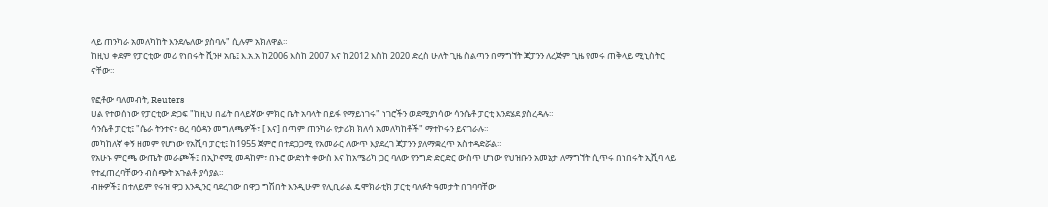ላይ ጠንካራ አመለካከት እንደሌለው ያስባሉ" ሲሉም አክለዋል።
ከዚህ ቀደም የፓርቲው መሪ የነበሩት ሺንዞ አቤ፤ እ.አ.አ ከ2006 እስከ 2007 እና ከ2012 እስከ 2020 ድረስ ሁለት ጊዜ ስልጣን በማግኘት ጃፓንን ለረጅም ጊዜ የመሩ ጠቅላይ ሚኒስትር ናቸው።

የፎቶው ባለመብት, Reuters
ሀል የተወሰነው የፓርቲው ድጋፍ "ከዚህ በፊት በላይኛው ምክር ቤት አባላት በይፋ የማይነገሩ" ነገሮችን ወደሚያነሳው ሳንሴቶ ፓርቲ እንደሄደ ያስረዳሉ።
ሳንሴቶ ፓርቲ፤ "ሴራ ትንተና፣ ፀረ ባዕዳን መግለጫዎች፣ [ እና] በጣም ጠንካራ የታሪክ ክለሳ አመለካከቶች" ማተኮሩን ይናገራሉ።
መካከለኛ ቀኝ ዘመም የሆነው የአሺባ ፓርቲ፤ ከ1955 ጀምሮ በተደጋጋሚ የአመራር ለውጥ እያደረገ ጃፓንን ያለማቋረጥ አስተዳድሯል።
የአሁኑ ምርጫ ውጤት መራጮች፤ በኢኮኖሚ መዳከም፣ በኑሮ ውድነት ቀውስ እና ከአሜሪካ ጋር ባለው የንግድ ድርድር ውስጥ ሆነው የህዝቡን አመኔታ ለማግኘት ሲጥሩ በነበሩት ኢሺባ ላይ የተፈጠረባቸውን ብስጭት አጉልቶ ያሳያል።
ብዙዎች፤ በተለይም የሩዝ ዋጋ እንዲንር ባደረገው በዋጋ ግሽበት እንዲሁም የሊቢራል ዴሞክራቲክ ፓርቲ ባለፉት ዓመታት በገባባቸው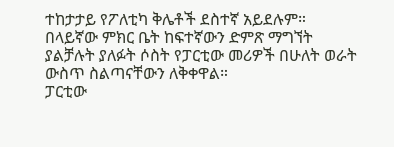ተከታታይ የፖለቲካ ቅሌቶች ደስተኛ አይደሉም።
በላይኛው ምክር ቤት ከፍተኛውን ድምጽ ማግኘት ያልቻሉት ያለፉት ሶስት የፓርቲው መሪዎች በሁለት ወራት ውስጥ ስልጣናቸውን ለቅቀዋል።
ፓርቲው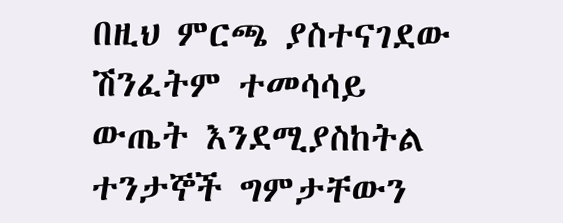በዚህ ምርጫ ያስተናገደው ሽንፈትም ተመሳሳይ ውጤት እንደሚያስከትል ተንታኞች ግምታቸውን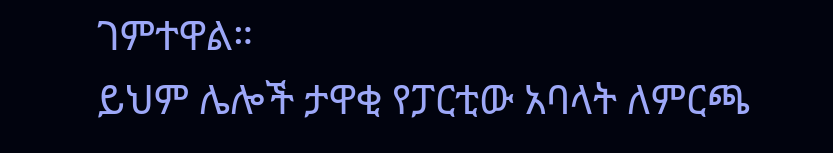ገምተዋል።
ይህም ሌሎች ታዋቂ የፓርቲው አባላት ለምርጫ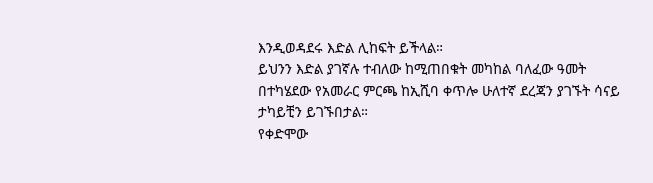እንዲወዳደሩ እድል ሊከፍት ይችላል።
ይህንን እድል ያገኛሉ ተብለው ከሚጠበቁት መካከል ባለፈው ዓመት በተካሄደው የአመራር ምርጫ ከኢሺባ ቀጥሎ ሁለተኛ ደረጃን ያገኙት ሳናይ ታካይቺን ይገኙበታል።
የቀድሞው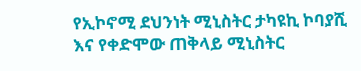የኢኮኖሚ ደህንነት ሚኒስትር ታካዩኪ ኮባያሺ እና የቀድሞው ጠቅላይ ሚኒስትር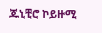ጁኒቺሮ ኮይዙሚ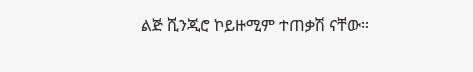ልጅ ሺንጂሮ ኮይዙሚም ተጠቃሽ ናቸው።